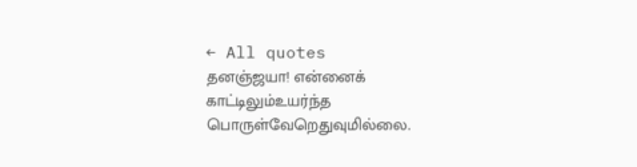← All quotes
தனஞ்ஜயா! என்னைக் காட்டிலும்உயர்ந்த பொருள்வேறெதுவுமில்லை.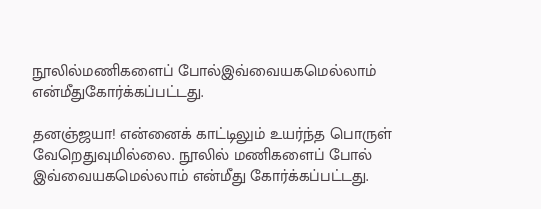நூலில்மணிகளைப் போல்இவ்வையகமெல்லாம் என்மீதுகோர்க்கப்பட்டது.

தனஞ்ஜயா! என்னைக் காட்டிலும் உயர்ந்த பொருள் வேறெதுவுமில்லை. நூலில் மணிகளைப் போல் இவ்வையகமெல்லாம் என்மீது கோர்க்கப்பட்டது.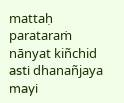mattaḥ parataraṁ nānyat kiñchid asti dhanañjaya mayi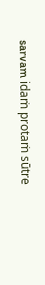sarvam idaṁ protaṁ sūtre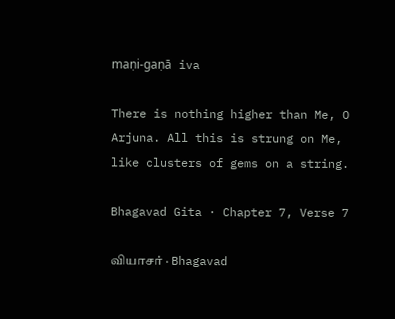maṇi-gaṇā iva

There is nothing higher than Me, O Arjuna. All this is strung on Me, like clusters of gems on a string.

Bhagavad Gita · Chapter 7, Verse 7

வியாசர் · Bhagavad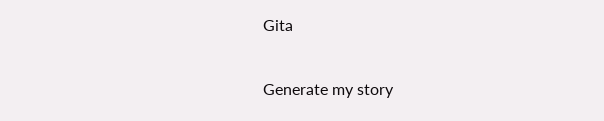Gita

Generate my story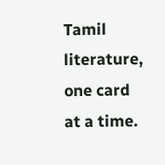Tamil literature, one card at a time.